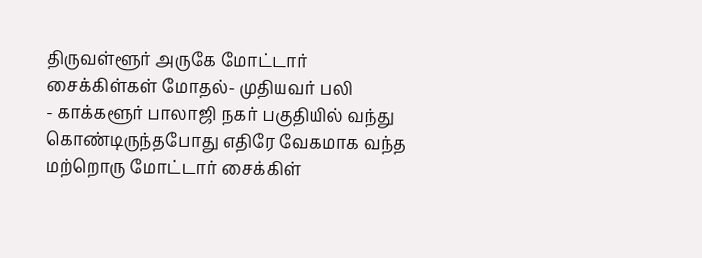திருவள்ளூர் அருகே மோட்டார் சைக்கிள்கள் மோதல்- முதியவர் பலி
- காக்களூர் பாலாஜி நகர் பகுதியில் வந்து கொண்டிருந்தபோது எதிரே வேகமாக வந்த மற்றொரு மோட்டார் சைக்கிள்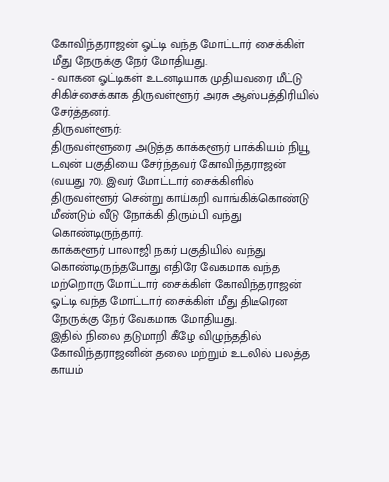கோவிந்தராஜன் ஓட்டி வந்த மோட்டார் சைக்கிள் மீது நேருக்கு நேர் மோதியது.
- வாகன ஓட்டிகள் உடனடியாக முதியவரை மீட்டு சிகிச்சைக்காக திருவள்ளூர் அரசு ஆஸ்பத்திரியில் சேர்த்தனர்.
திருவள்ளூர்:
திருவள்ளூரை அடுத்த காக்களூர் பாக்கியம் நியூ டவுன் பகுதியை சேர்ந்தவர் கோவிந்தராஜன் (வயது 70). இவர் மோட்டார் சைக்கிளில் திருவள்ளூர் சென்று காய்கறி வாங்கிக்கொண்டு மீண்டும் வீடு நோக்கி திரும்பி வந்து கொண்டிருந்தார்.
காக்களூர் பாலாஜி நகர் பகுதியில் வந்து கொண்டிருந்தபோது எதிரே வேகமாக வந்த மற்றொரு மோட்டார் சைக்கிள் கோவிந்தராஜன் ஓட்டி வந்த மோட்டார் சைக்கிள் மீது திடீரென நேருக்கு நேர் வேகமாக மோதியது.
இதில் நிலை தடுமாறி கீழே விழுந்ததில் கோவிந்தராஜனின் தலை மற்றும் உடலில் பலத்த காயம்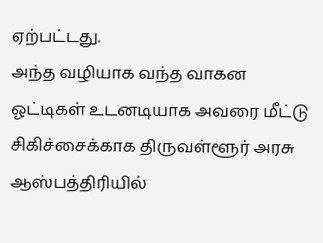ஏற்பட்டது.
அந்த வழியாக வந்த வாகன ஓட்டிகள் உடனடியாக அவரை மீட்டு சிகிச்சைக்காக திருவள்ளூர் அரசு ஆஸ்பத்திரியில்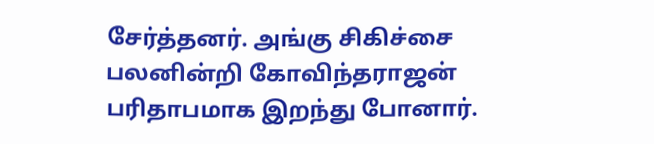சேர்த்தனர். அங்கு சிகிச்சை பலனின்றி கோவிந்தராஜன் பரிதாபமாக இறந்து போனார்.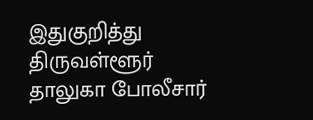இதுகுறித்து திருவள்ளூர் தாலுகா போலீசார்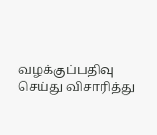வழக்குப்பதிவு செய்து விசாரித்து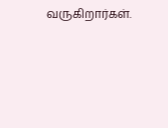வருகிறார்கள்.